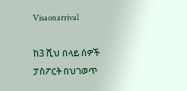Visaonarrival

ከ3 ሺህ በላይ ሰዎች ፓስፖርት በህገወጥ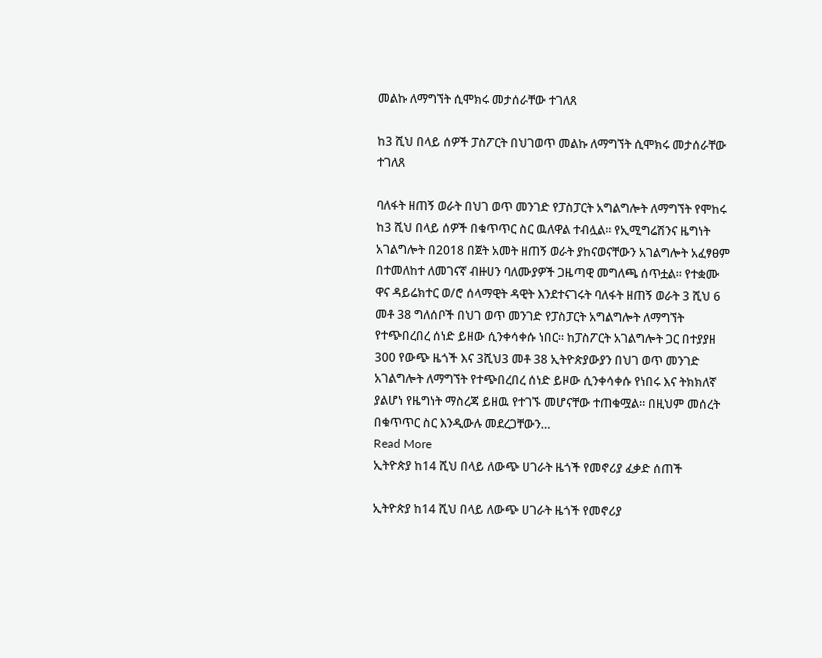መልኩ ለማግኘት ሲሞክሩ መታሰራቸው ተገለጸ

ከ3 ሺህ በላይ ሰዎች ፓስፖርት በህገወጥ መልኩ ለማግኘት ሲሞክሩ መታሰራቸው ተገለጸ

ባለፋት ዘጠኝ ወራት በህገ ወጥ መንገድ የፓስፓርት አግልግሎት ለማግኘት የሞከሩ ከ3 ሺህ በላይ ሰዎች በቁጥጥር ስር ዉለዋል ተብሏል። የኢሚግሬሽንና ዜግነት አገልግሎት በ2018 በጀት አመት ዘጠኝ ወራት ያከናወናቸውን አገልግሎት አፈፃፀም በተመለከተ ለመገናኛ ብዙሀን ባለሙያዎች ጋዜጣዊ መግለጫ ሰጥቷል። የተቋሙ ዋና ዳይሬክተር ወ/ሮ ሰላማዊት ዳዊት እንደተናገሩት ባለፋት ዘጠኝ ወራት 3 ሺህ 6 መቶ 38 ግለሰቦች በህገ ወጥ መንገድ የፓስፓርት አግልግሎት ለማግኘት የተጭበረበረ ሰነድ ይዘው ሲንቀሳቀሱ ነበር። ከፓስፖርት አገልግሎት ጋር በተያያዘ  300 የውጭ ዜጎች እና 3ሺህ3 መቶ 38 ኢትዮጵያውያን በህገ ወጥ መንገድ አገልግሎት ለማግኘት የተጭበረበረ ሰነድ ይዞው ሲንቀሳቀሱ የነበሩ እና ትክክለኛ ያልሆነ የዜግነት ማስረጃ ይዘዉ የተገኙ መሆናቸው ተጠቁሟል። በዚህም መሰረት በቁጥጥር ስር እንዲውሉ መደረጋቸውን…
Read More
ኢትዮጵያ ከ14 ሺህ በላይ ለውጭ ሀገራት ዜጎች የመኖሪያ ፈቃድ ሰጠች

ኢትዮጵያ ከ14 ሺህ በላይ ለውጭ ሀገራት ዜጎች የመኖሪያ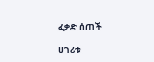ፈቃድ ሰጠች

ሀገሪቱ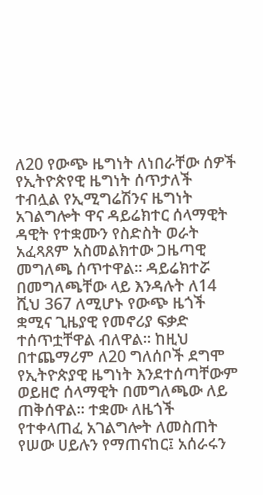ለ20 የውጭ ዜግነት ለነበራቸው ሰዎች የኢትዮጵየዊ ዜግነት ሰጥታለች ተብሏል የኢሚግሬሽንና ዜግነት አገልግሎት ዋና ዳይሬክተር ሰላማዊት ዳዊት የተቋሙን የስድስት ወራት አፈጻጸም አስመልክተው ጋዜጣዊ መግለጫ ሰጥተዋል፡፡ ዳይሬክተሯ በመግለጫቸው ላይ እንዳሉት ለ14 ሺህ 367 ለሚሆኑ የውጭ ዜጎች ቋሚና ጊዜያዊ የመኖሪያ ፍቃድ ተሰጥቷቸዋል ብለዋል፡፡ ከዚህ በተጨማሪም ለ20 ግለሰቦች ደግሞ የኢትዮጵያዊ ዜግነት እንደተሰጣቸውም ወይዘሮ ሰላማዊት በመግለጫው ለይ ጠቅሰዋል። ተቋሙ ለዜጎች የተቀላጠፈ አገልግሎት ለመስጠት የሠው ሀይሉን የማጠናከር፤ አሰራሩን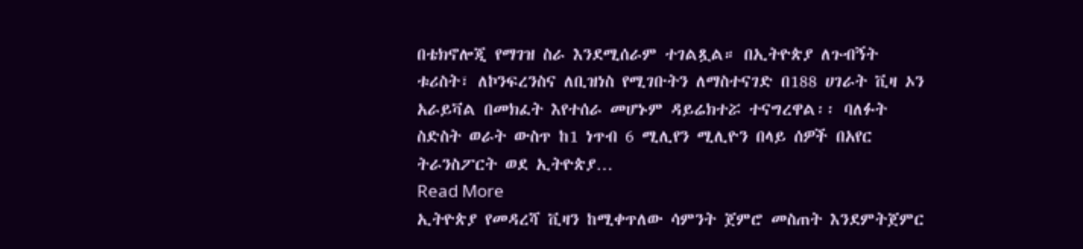በቴክኖሎጂ የማገዝ ስራ እንደሚሰራም ተገልጿል። በኢትዮጵያ ለጉብኝት ቱሪስት፣ ለኮንፍረንስና ለቢዝነስ የሚገቡትን ለማስተናገድ በ188 ሀገራት ቪዛ ኦን አራይቫል በመክፈት እየተሰራ መሆኑም ዳይሬክተሯ ተናግረዋል፡፡ ባለፉት ስድስት ወራት ውስጥ ከ1 ነጥብ 6 ሚሊየን ሚሊዮን በላይ ሰዎች በአየር ትራንስፖርት ወደ ኢትዮጵያ…
Read More
ኢትዮጵያ የመዳረሻ ቪዛን ከሚቀጥለው ሳምንት ጀምሮ መስጠት እንደምትጀምር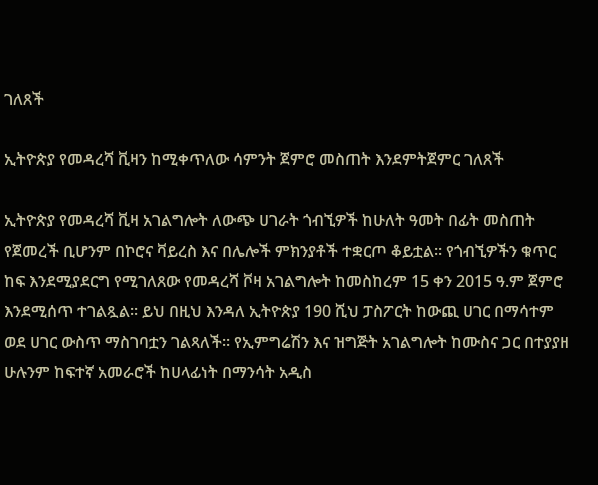ገለጸች

ኢትዮጵያ የመዳረሻ ቪዛን ከሚቀጥለው ሳምንት ጀምሮ መስጠት እንደምትጀምር ገለጸች

ኢትዮጵያ የመዳረሻ ቪዛ አገልግሎት ለውጭ ሀገራት ጎብኚዎች ከሁለት ዓመት በፊት መስጠት የጀመረች ቢሆንም በኮሮና ቫይረስ እና በሌሎች ምክንያቶች ተቋርጦ ቆይቷል፡፡ የጎብኚዎችን ቁጥር ከፍ እንደሚያደርግ የሚገለጸው የመዳረሻ ቮዛ አገልግሎት ከመስከረም 15 ቀን 2015 ዓ.ም ጀምሮ እንደሚሰጥ ተገልጿል፡፡ ይህ በዚህ እንዳለ ኢትዮጵያ 190 ሺህ ፓስፖርት ከውጪ ሀገር በማሳተም ወደ ሀገር ውስጥ ማስገባቷን ገልጻለች፡፡ የኢምግሬሽን እና ዝግጅት አገልግሎት ከሙስና ጋር በተያያዘ ሁሉንም ከፍተኛ አመራሮች ከሀላፊነት በማንሳት አዲስ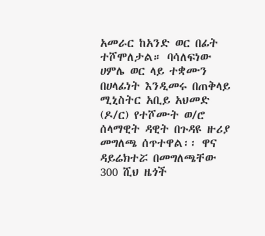አመራር ከአንድ ወር በፊት ተሾሞለታል። ባሳለፍነው ሀምሌ ወር ላይ ተቋሙን በሀላፊነት እንዲመሩ በጠቅላይ ሚኒስትር አቢይ አህመድ (ዶ/ር) የተሾሙት ወ/ሮ ሰላማዊት ዳዊት በጉዳዩ ዙሪያ መግለጫ ሰጥተዋል፡፡ ዋና ዳይሬክተሯ በመግለጫቸው 300 ሺህ ዜጎች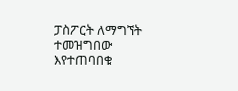ፓስፖርት ለማግኘት ተመዝግበው እየተጠባበቁ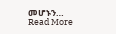መሆኑን…
Read More